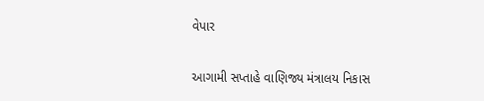વેપાર

આગામી સપ્તાહે વાણિજ્ય મંત્રાલય નિકાસ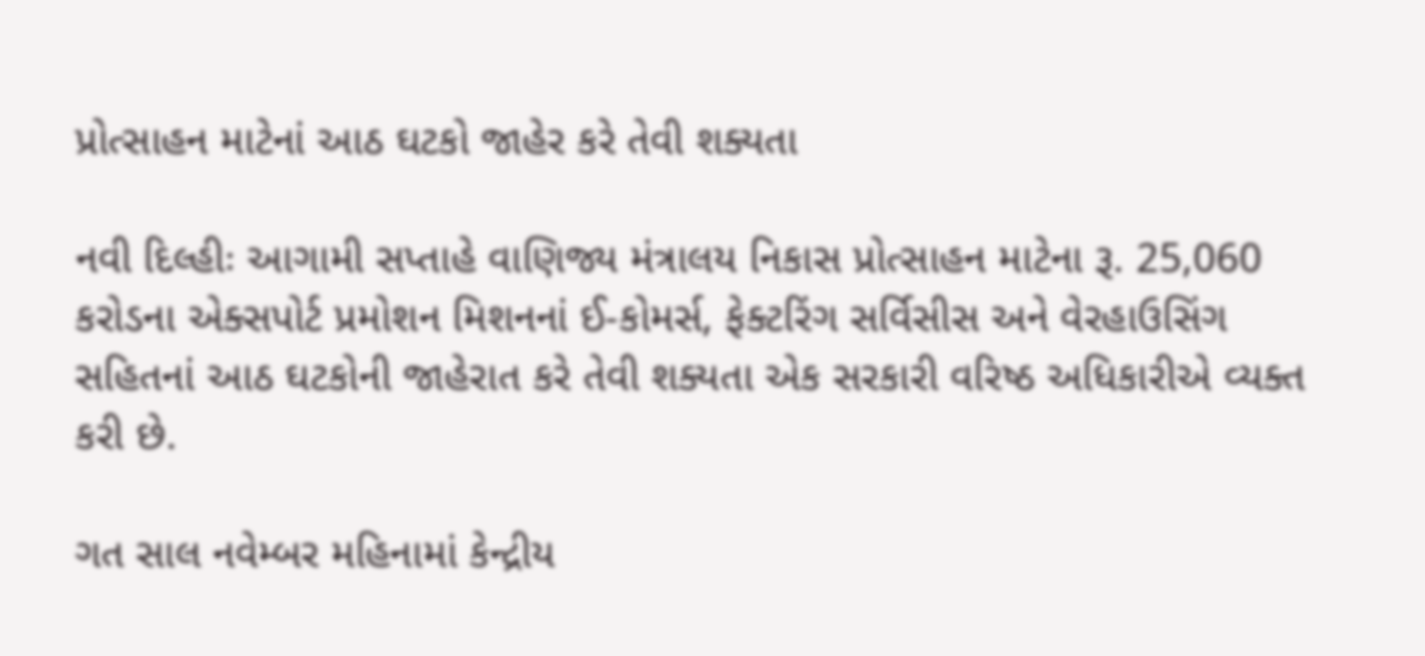પ્રોત્સાહન માટેનાં આઠ ઘટકો જાહેર કરે તેવી શક્યતા

નવી દિલ્હીઃ આગામી સપ્તાહે વાણિજ્ય મંત્રાલય નિકાસ પ્રોત્સાહન માટેના રૂ. 25,060 કરોડના એક્સપોર્ટ પ્રમોશન મિશનનાં ઈ-કોમર્સ, ફેક્ટરિંગ સર્વિસીસ અને વેરહાઉસિંગ સહિતનાં આઠ ઘટકોની જાહેરાત કરે તેવી શક્યતા એક સરકારી વરિષ્ઠ અધિકારીએ વ્યક્ત કરી છે.

ગત સાલ નવેમ્બર મહિનામાં કેન્દ્રીય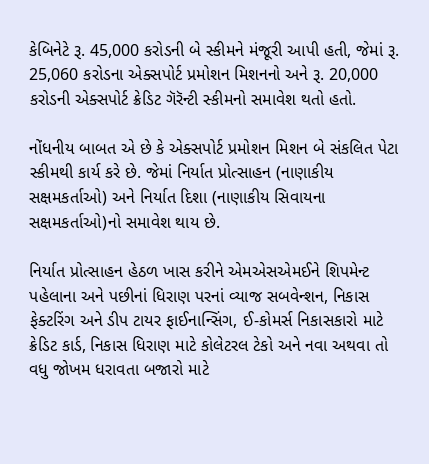કેબિનેટે રૂ. 45,000 કરોડની બે સ્કીમને મંજૂરી આપી હતી, જેમાં રૂ. 25,060 કરોડના એક્સપોર્ટ પ્રમોશન મિશનનો અને રૂ. 20,000 કરોડની એક્સપોર્ટ ક્રેડિટ ગૅરૅન્ટી સ્કીમનો સમાવેશ થતો હતો.

નોંધનીય બાબત એ છે કે એક્સપોર્ટ પ્રમોશન મિશન બે સંકલિત પેટા સ્કીમથી કાર્ય કરે છે. જેમાં નિર્યાત પ્રોત્સાહન (નાણાકીય સક્ષમકર્તાઓ) અને નિર્યાત દિશા (નાણાકીય સિવાયના સક્ષમકર્તાઓ)નો સમાવેશ થાય છે.

નિર્યાત પ્રોત્સાહન હેઠળ ખાસ કરીને એમએસએમઈને શિપમેન્ટ પહેલાના અને પછીનાં ધિરાણ પરનાં વ્યાજ સબવેન્શન, નિકાસ ફેક્ટરિંગ અને ડીપ ટાયર ફાઈનાન્સિંગ, ઈ-કોમર્સ નિકાસકારો માટે ક્રેડિટ કાર્ડ, નિકાસ ધિરાણ માટે કોલેટરલ ટેકો અને નવા અથવા તો વધુ જોખમ ધરાવતા બજારો માટે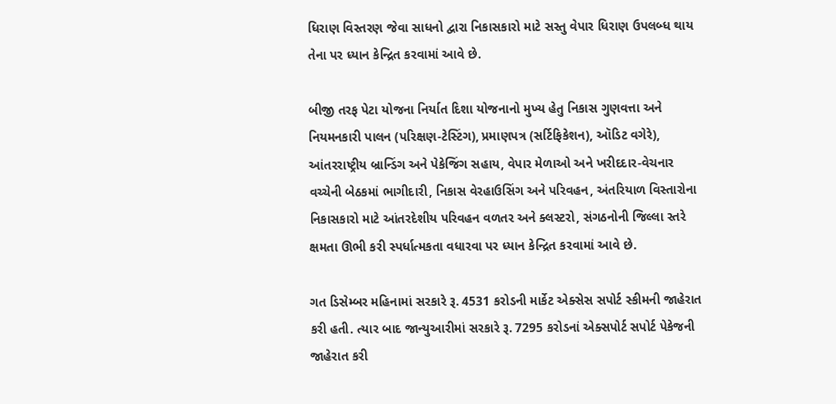ધિરાણ વિસ્તરણ જેવા સાધનો દ્વારા નિકાસકારો માટે સસ્તુ વેપાર ધિરાણ ઉપલબ્ધ થાય તેના પર ધ્યાન કેન્દ્રિત કરવામાં આવે છે.

બીજી તરફ પેટા યોજના નિર્યાત દિશા યોજનાનો મુખ્ય હેતુ નિકાસ ગુણવત્તા અને નિયમનકારી પાલન (પરિક્ષણ-ટેસ્ટિંગ), પ્રમાણપત્ર (સર્ટિફિકેશન), ઑડિટ વગેરે), આંતરરાષ્ટ્રીય બ્રાન્ડિંગ અને પેકેજિંગ સહાય, વેપાર મેળાઓ અને ખરીદદાર-વેચનાર વચ્ચેની બેઠકમાં ભાગીદારી, નિકાસ વેરહાઉસિંગ અને પરિવહન, અંતરિયાળ વિસ્તારોના નિકાસકારો માટે આંતરદેશીય પરિવહન વળતર અને ક્લસ્ટરો, સંગઠનોની જિલ્લા સ્તરે ક્ષમતા ઊભી કરી સ્પર્ધાત્મકતા વધારવા પર ધ્યાન કેન્દ્રિત કરવામાં આવે છે.

ગત ડિસેમ્બર મહિનામાં સરકારે રૂ. 4531 કરોડની માર્કેટ એક્સેસ સપોર્ટ સ્કીમની જાહેરાત કરી હતી. ત્યાર બાદ જાન્યુઆરીમાં સરકારે રૂ. 7295 કરોડનાં એક્સપોર્ટ સપોર્ટ પેકેજની જાહેરાત કરી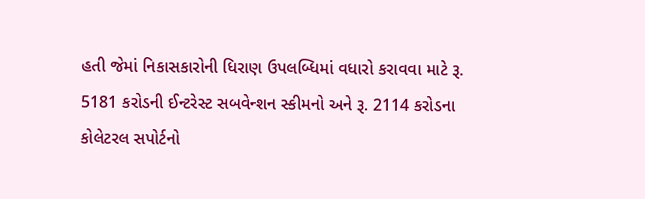હતી જેમાં નિકાસકારોની ધિરાણ ઉપલબ્ધિમાં વધારો કરાવવા માટે રૂ. 5181 કરોડની ઈન્ટરેસ્ટ સબવેન્શન સ્કીમનો અને રૂ. 2114 કરોડના કોલેટરલ સપોર્ટનો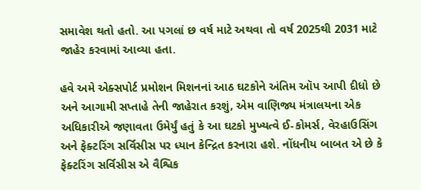સમાવેશ થતો હતો. આ પગલાં છ વર્ષ માટે અથવા તો વર્ષ 2025થી 2031 માટે જાહેર કરવામાં આવ્યા હતા.

હવે અમે એક્સપોર્ટ પ્રમોશન મિશનનાં આઠ ઘટકોને અંતિમ ઑપ આપી દીધો છે અને આગામી સપ્તાહે તેની જાહેરાત કરશું, એમ વાણિજ્ય મંત્રાલયના એક અધિકારીએ જણાવતા ઉમેર્યું હતું કે આ ઘટકો મુખ્યત્વે ઈ-કોમર્સ, વેરહાઉસિંગ અને ફેક્ટરિંગ સર્વિસીસ પર ધ્યાન કેન્દ્રિત કરનારા હશે. નોંધનીય બાબત એ છે કે ફેક્ટરિંગ સર્વિસીસ એ વૈશ્વિક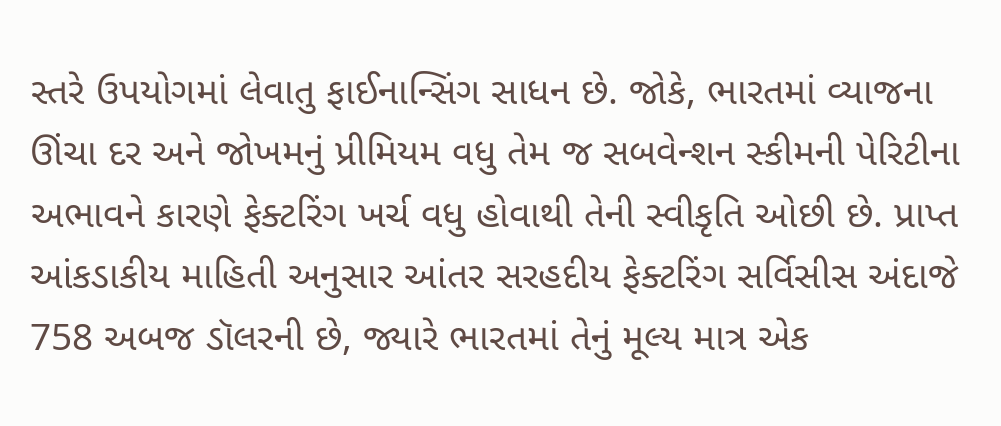સ્તરે ઉપયોગમાં લેવાતુ ફાઈનાન્સિંગ સાધન છે. જોકે, ભારતમાં વ્યાજના ઊંચા દર અને જોખમનું પ્રીમિયમ વધુ તેમ જ સબવેન્શન સ્કીમની પેરિટીના અભાવને કારણે ફેક્ટરિંગ ખર્ચ વધુ હોવાથી તેની સ્વીકૃતિ ઓછી છે. પ્રાપ્ત આંકડાકીય માહિતી અનુસાર આંતર સરહદીય ફેક્ટરિંગ સર્વિસીસ અંદાજે 758 અબજ ડૉલરની છે, જ્યારે ભારતમાં તેનું મૂલ્ય માત્ર એક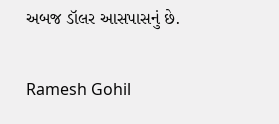અબજ ડૉલર આસપાસનું છે.

Ramesh Gohil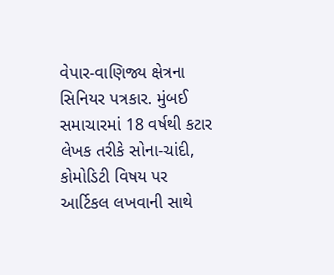વેપાર-વાણિજ્ય ક્ષેત્રના સિનિયર પત્રકાર. મુંબઈ સમાચારમાં 18 વર્ષથી કટાર લેખક તરીકે સોના-ચાંદી, કોમોડિટી વિષય પર આર્ટિકલ લખવાની સાથે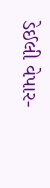ડેઈલી વેપાર-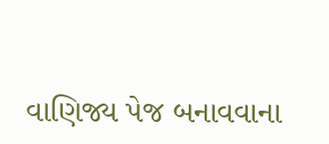વાણિજ્ય પેજ બનાવવાના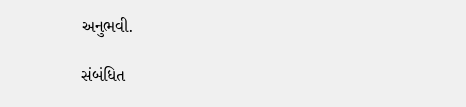અનુભવી.

સંબંધિત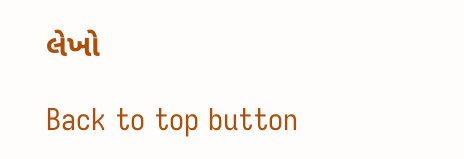લેખો

Back to top button